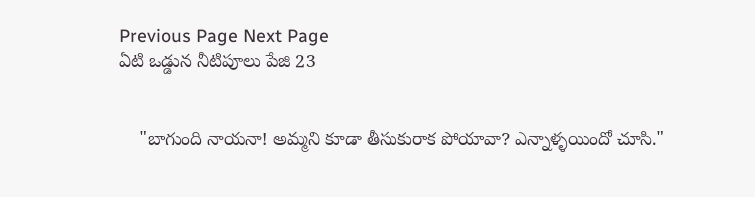Previous Page Next Page
ఏటి ఒడ్డున నీటిపూలు పేజి 23


    "బాగుంది నాయనా! అమ్మని కూడా తీసుకురాక పోయావా? ఎన్నాళ్ళయిందో చూసి."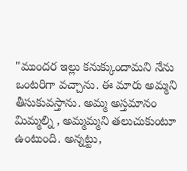"ముందర ఇల్లు కనుక్కుందామని నేను ఒంటరిగా వచ్చాను. ఈ మారు అమ్మని తీసుకువస్తాను. అమ్మ అస్తమానం మిమ్మల్ని , అమ్మమ్మని తలుచుకుంటూ ఉంటుంది. అన్నట్టు,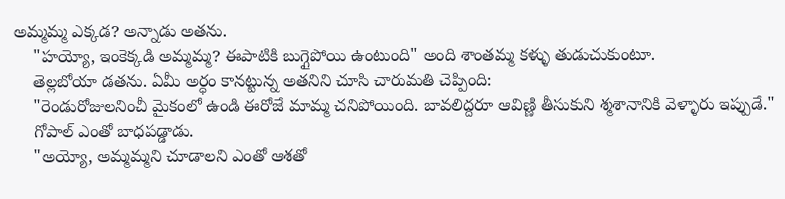అమ్మమ్మ ఎక్కడ? అన్నాడు అతను.
    "హయ్యో, ఇంకెక్కడి అమ్మమ్మ? ఈపాటికి బుగ్గైపోయి ఉంటుంది" అంది శాంతమ్మ కళ్ళు తుడుచుకుంటూ.
    తెల్లబోయా డతను. ఏమీ అర్ధం కానట్టున్న అతనిని చూసి చారుమతి చెప్పింది:
    "రెండురోజులనించీ మైకంలో ఉండి ఈరోజే మామ్మ చనిపోయింది. బావలిద్దరూ ఆవిణ్ణి తీసుకుని శ్మశానానికి వెళ్ళారు ఇప్పుడే."
    గోపాల్ ఎంతో బాధపడ్డాడు.
    "అయ్యో, అమ్మమ్మని చూడాలని ఎంతో ఆశతో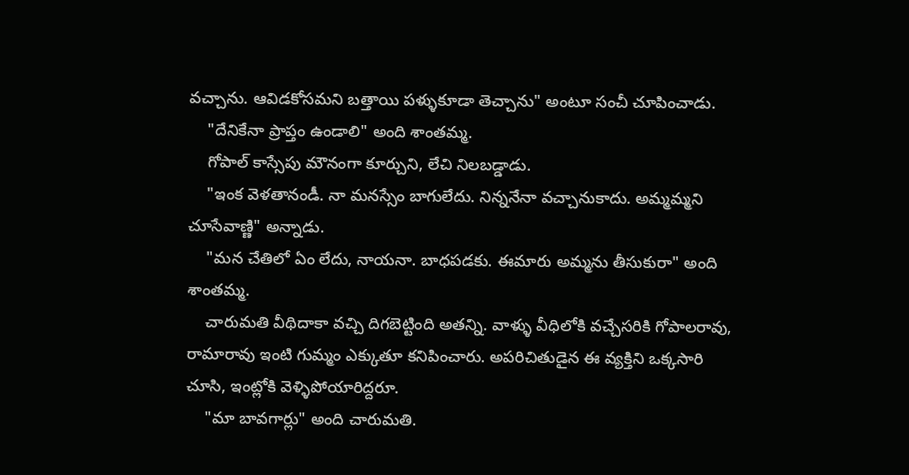వచ్చాను. ఆవిడకోసమని బత్తాయి పళ్ళుకూడా తెచ్చాను" అంటూ సంచీ చూపించాడు.
    "దేనికేనా ప్రాప్తం ఉండాలి" అంది శాంతమ్మ.
    గోపాల్ కాస్సేపు మౌనంగా కూర్చుని, లేచి నిలబడ్డాడు.
    "ఇంక వెళతానండీ. నా మనస్సేం బాగులేదు. నిన్ననేనా వచ్చానుకాదు. అమ్మమ్మని చూసేవాణ్ణి" అన్నాడు.
    "మన చేతిలో ఏం లేదు, నాయనా. బాధపడకు. ఈమారు అమ్మను తీసుకురా" అంది శాంతమ్మ.
    చారుమతి వీథిదాకా వచ్చి దిగబెట్టింది అతన్ని. వాళ్ళు వీధిలోకి వచ్చేసరికి గోపాలరావు, రామారావు ఇంటి గుమ్మం ఎక్కుతూ కనిపించారు. అపరిచితుడైన ఈ వ్యక్తిని ఒక్కసారి చూసి, ఇంట్లోకి వెళ్ళిపోయారిద్దరూ.
    "మా బావగార్లు" అంది చారుమతి.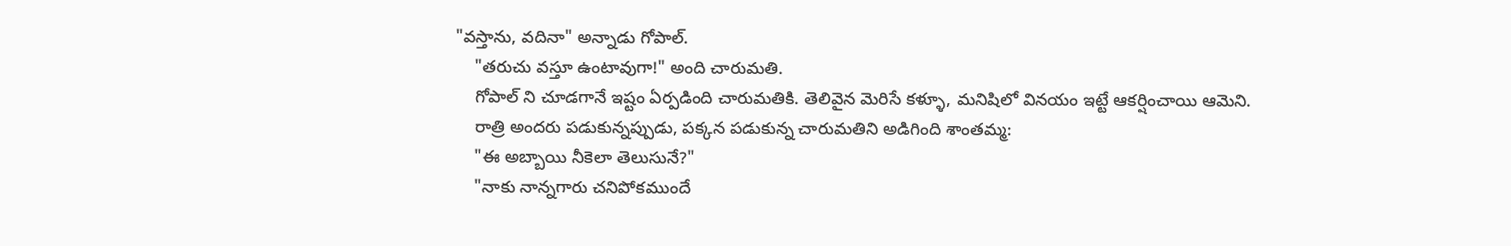"వస్తాను, వదినా" అన్నాడు గోపాల్.
    "తరుచు వస్తూ ఉంటావుగా!" అంది చారుమతి.
    గోపాల్ ని చూడగానే ఇష్టం ఏర్పడింది చారుమతికి. తెలివైన మెరిసే కళ్ళూ, మనిషిలో వినయం ఇట్టే ఆకర్షించాయి ఆమెని.
    రాత్రి అందరు పడుకున్నప్పుడు, పక్కన పడుకున్న చారుమతిని అడిగింది శాంతమ్మ:
    "ఈ అబ్బాయి నీకెలా తెలుసునే?"
    "నాకు నాన్నగారు చనిపోకముందే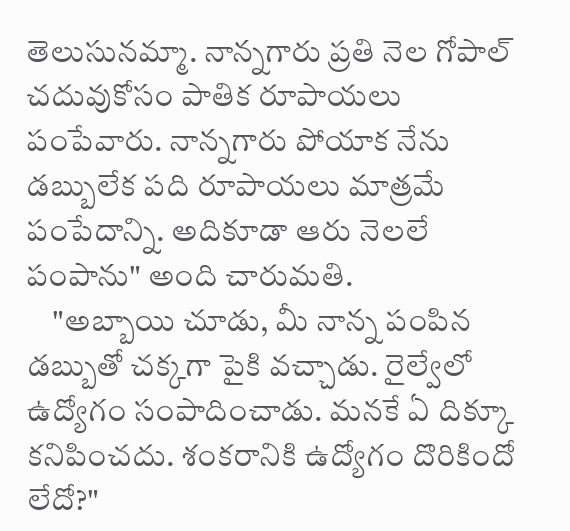తెలుసునమ్మా. నాన్నగారు ప్రతి నెల గోపాల్ చదువుకోసం పాతిక రూపాయలు పంపేవారు. నాన్నగారు పోయాక నేను డబ్బులేక పది రూపాయలు మాత్రమే పంపేదాన్ని. అదికూడా ఆరు నెలలే పంపాను" అంది చారుమతి.
    "అబ్బాయి చూడు, మీ నాన్న పంపిన డబ్బుతో చక్కగా పైకి వచ్చాడు. రైల్వేలో ఉద్యోగం సంపాదించాడు. మనకే ఏ దిక్కూ కనిపించదు. శంకరానికి ఉద్యోగం దొరికిందో లేదో?"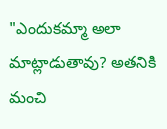"ఎందుకమ్మా అలా మాట్లాడుతావు? అతనికి మంచి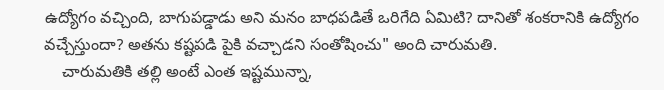ఉద్యోగం వచ్చింది, బాగుపడ్డాడు అని మనం బాధపడితే ఒరిగేది ఏమిటి? దానితో శంకరానికి ఉద్యోగం వచ్చేస్తుందా? అతను కష్టపడి పైకి వచ్చాడని సంతోషించు" అంది చారుమతి.
    చారుమతికి తల్లి అంటే ఎంత ఇష్టమున్నా,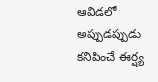ఆవిడలో అప్పుడప్పుడు కనిపించే ఈర్ష్య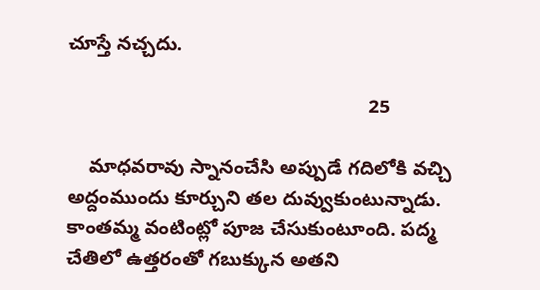చూస్తే నచ్చదు.

                                                        25

    మాధవరావు స్నానంచేసి అప్పుడే గదిలోకి వచ్చి అద్దంముందు కూర్చుని తల దువ్వుకుంటున్నాడు. కాంతమ్మ వంటింట్లో పూజ చేసుకుంటూంది. పద్మ చేతిలో ఉత్తరంతో గబుక్కున అతని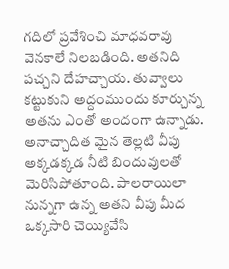గదిలో ప్రవేశించి మాధవరావు వెనకాలే నిలబడింది. అతనిది పచ్చని దేహచ్చాయ. తువ్వాలు కట్టుకుని అద్దంముందు కూర్చున్న అతను ఎంతో అందంగా ఉన్నాడు. అనాచ్చాదిత మైన తెల్లటి వీపు అక్కడక్కడ నీటి బిందువులతో మెరిసిపోతూంది. పాలరాయిలా నున్నగా ఉన్న అతని వీపు మీద ఒక్కసారి చెయ్యివేసి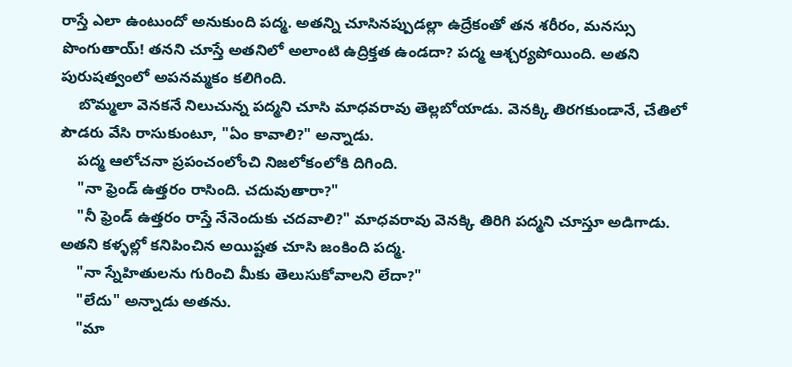రాస్తే ఎలా ఉంటుందో అనుకుంది పద్మ. అతన్ని చూసినప్పుడల్లా ఉద్రేకంతో తన శరీరం, మనస్సు పొంగుతాయ్! తనని చూస్తే అతనిలో అలాంటి ఉద్రిక్తత ఉండదా? పద్మ ఆశ్చర్యపోయింది. అతని పురుషత్వంలో అపనమ్మకం కలిగింది.
    బొమ్మలా వెనకనే నిలుచున్న పద్మని చూసి మాధవరావు తెల్లబోయాడు. వెనక్కి తిరగకుండానే, చేతిలో పౌడరు వేసి రాసుకుంటూ, "ఏం కావాలి?" అన్నాడు.
    పద్మ ఆలోచనా ప్రపంచంలోంచి నిజలోకంలోకి దిగింది.
    "నా ఫ్రెండ్ ఉత్తరం రాసింది. చదువుతారా?"
    "నీ ఫ్రెండ్ ఉత్తరం రాస్తే నేనెందుకు చదవాలి?" మాధవరావు వెనక్కి తిరిగి పద్మని చూస్తూ అడిగాడు. అతని కళ్ళల్లో కనిపించిన అయిష్టత చూసి జంకింది పద్మ.
    "నా స్నేహితులను గురించి మీకు తెలుసుకోవాలని లేదా?"
    "లేదు" అన్నాడు అతను.
    "మా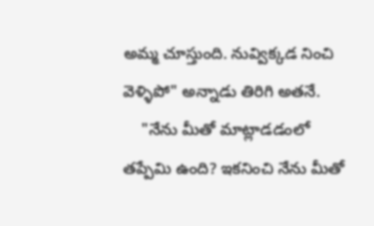అమ్మ చూస్తుంది. నువ్విక్కడ నించి వెళ్ళిపో" అన్నాడు తిరిగి అతనే.
    "నేను మీతో మాట్లాడడంలో తప్పేమి ఉంది? ఇకనించి నేను మీతో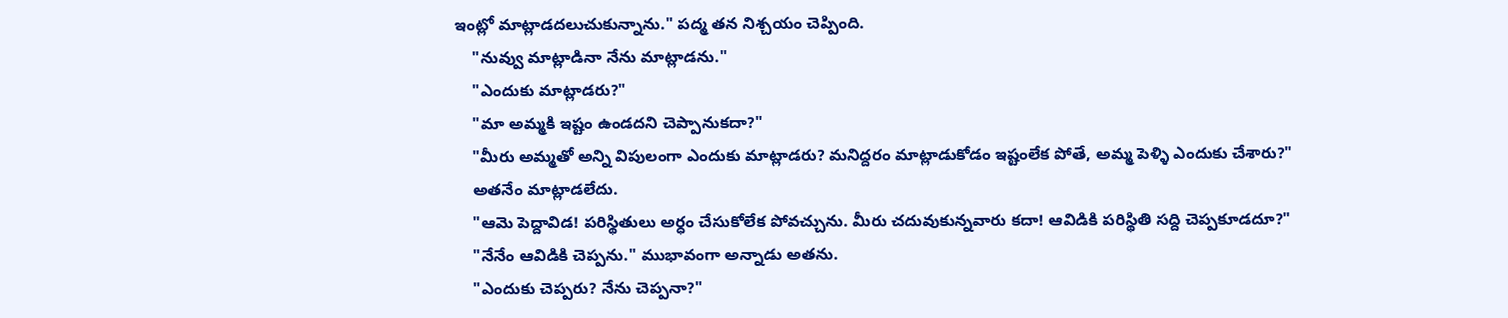ఇంట్లో మాట్లాడదలుచుకున్నాను." పద్మ తన నిశ్చయం చెప్పింది.
    "నువ్వు మాట్లాడినా నేను మాట్లాడను."
    "ఎందుకు మాట్లాడరు?"
    "మా అమ్మకి ఇష్టం ఉండదని చెప్పానుకదా?"
    "మీరు అమ్మతో అన్ని విపులంగా ఎందుకు మాట్లాడరు? మనిద్దరం మాట్లాడుకోడం ఇష్టంలేక పోతే, అమ్మ పెళ్ళి ఎందుకు చేశారు?"
    అతనేం మాట్లాడలేదు.
    "ఆమె పెద్దావిడ! పరిస్థితులు అర్ధం చేసుకోలేక పోవచ్చును. మీరు చదువుకున్నవారు కదా! ఆవిడికి పరిస్థితి సద్ది చెప్పకూడదూ?"
    "నేనేం ఆవిడికి చెప్పను." ముభావంగా అన్నాడు అతను.
    "ఎందుకు చెప్పరు? నేను చెప్పనా?"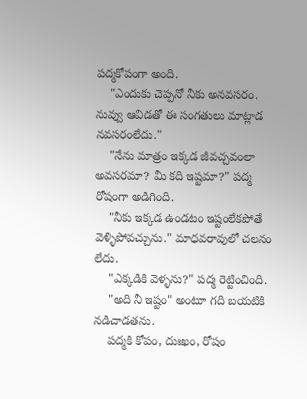పద్మకోపంగా అంది.
    "ఎందుకు చెప్పనో నీకు అనవసరం. నువ్వు ఆవిడతో ఈ సంగతులు మాట్లాడ నవసరంలేదు."
    "నేను మాత్రం ఇక్కడ జీవచ్చవంలా అవసరమా? మీ కది ఇష్టమా?" పద్మ రోషంగా అడిగింది.
    "నీకు ఇక్కడ ఉండటం ఇష్టంలేకపోతే వెళ్ళిపోవచ్చును." మాధవరావులో చలనం లేదు.
    "ఎక్కడికి వెళ్ళను?" పద్మ రెట్టించింది.
    "అది నీ ఇష్టం" అంటూ గది బయటికి నడిచాడతను.
    పద్మకి కోపం, దుఃఖం, రోషం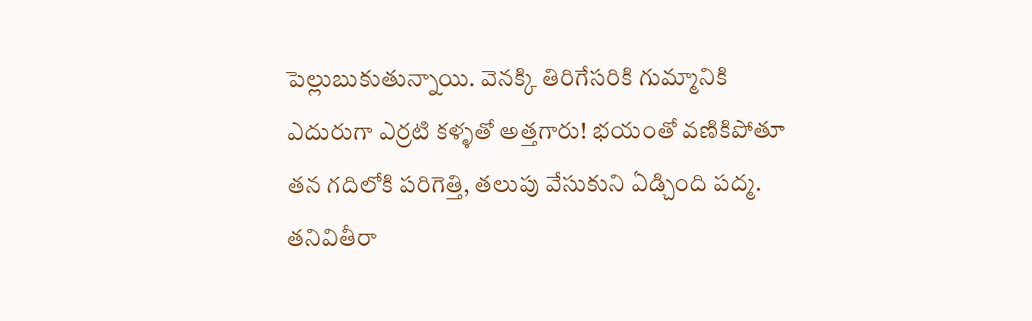పెల్లుబుకుతున్నాయి. వెనక్కి తిరిగేసరికి గుమ్మానికి ఎదురుగా ఎర్రటి కళ్ళతో అత్తగారు! భయంతో వణికిపోతూ తన గదిలోకి పరిగెత్తి, తలుపు వేసుకుని ఏడ్చింది పద్మ. తనివితీరా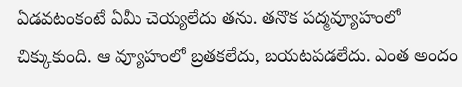ఏడవటంకంటే ఏమీ చెయ్యలేదు తను. తనొక పద్మవ్యూహంలో చిక్కుకుంది. ఆ వ్యూహంలో బ్రతకలేదు, బయటపడలేదు. ఎంత అందం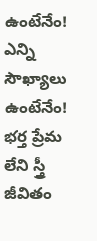ఉంటేనేం! ఎన్ని సౌఖ్యాలు ఉంటేనేం! భర్త ప్రేమ లేని స్త్రీ జీవితం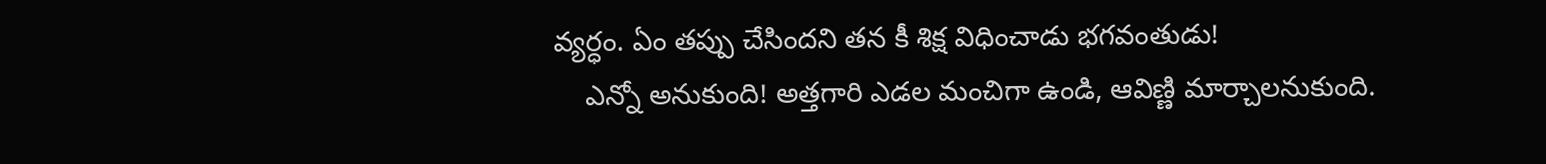వ్యర్ధం. ఏం తప్పు చేసిందని తన కీ శిక్ష విధించాడు భగవంతుడు!
    ఎన్నో అనుకుంది! అత్తగారి ఎడల మంచిగా ఉండి, ఆవిణ్ణి మార్చాలనుకుంది.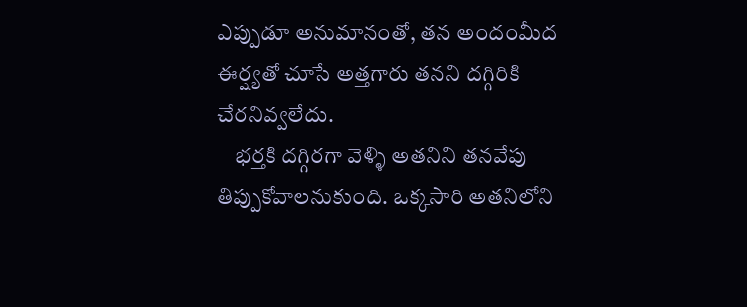ఎప్పుడూ అనుమానంతో, తన అందంమీద ఈర్ష్యతో చూసే అత్తగారు తనని దగ్గిరికి చేరనివ్వలేదు.
    భర్తకి దగ్గిరగా వెళ్ళి అతనిని తనవేపు తిప్పుకోవాలనుకుంది. ఒక్కసారి అతనిలోని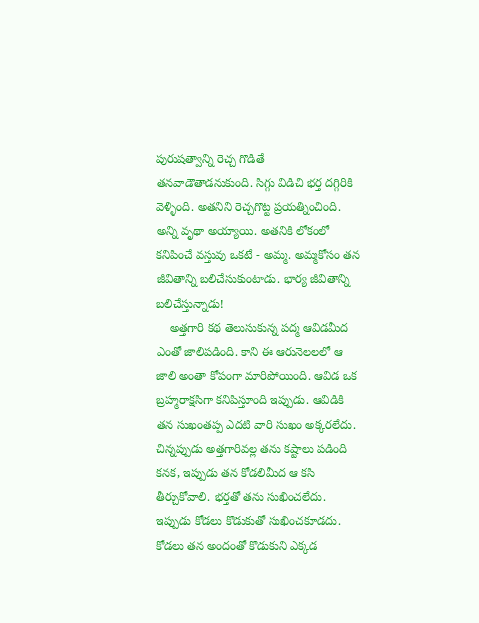పురుషత్వాన్ని రెచ్చ గొడితే తనవాడౌతాడనుకుంది. సిగ్గు విడిచి భర్త దగ్గిరికి వెళ్ళింది. అతనిని రెచ్చగొట్ట ప్రయత్నించింది. అన్ని వృథా అయ్యాయి. అతనికి లోకంలో కనిపించే వస్తువు ఒకటే - అమ్మ. అమ్మకోసం తన జీవితాన్ని బలిచేసుకుంటాడు. భార్య జీవితాన్ని బలిచేస్తున్నాడు!
    అత్తగారి కథ తెలుసుకున్న పద్మ ఆవిడమీద ఎంతో జాలిపడింది. కాని ఈ ఆరునెలలలో ఆ జాలి అంతా కోపంగా మారిపోయింది. ఆవిడ ఒక బ్రహ్మరాక్షసిగా కనిపిస్తూంది ఇప్పుడు. ఆవిడికి తన సుఖంతప్ప ఎదటి వారి సుఖం అక్కరలేదు. చిన్నప్పుడు అత్తగారివల్ల తను కష్టాలు పడింది కనక, ఇప్పుడు తన కోడలిమీద ఆ కసి తీర్చుకోవాలి. భర్తతో తను సుఖించలేదు. ఇప్పుడు కోడలు కొడుకుతో సుఖించకూడదు. కోడలు తన అందంతో కొడుకుని ఎక్కడ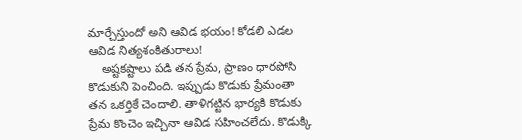మార్చేస్తుందో అని ఆవిడ భయం! కోడలి ఎడల ఆవిడ నిత్యశంకితురాలు!
    అష్టకష్టాలు పడి తన ప్రేమ, ప్రాణం ధారపోసి కొడుకుని పెంచింది. ఇప్పుడు కొడుకు ప్రేమంతా తన ఒకర్తికే చెందాలి. తాళిగట్టిన భార్యకి కొడుకు ప్రేమ కొంచెం ఇచ్చినా ఆవిడ సహించలేదు. కొడుక్కి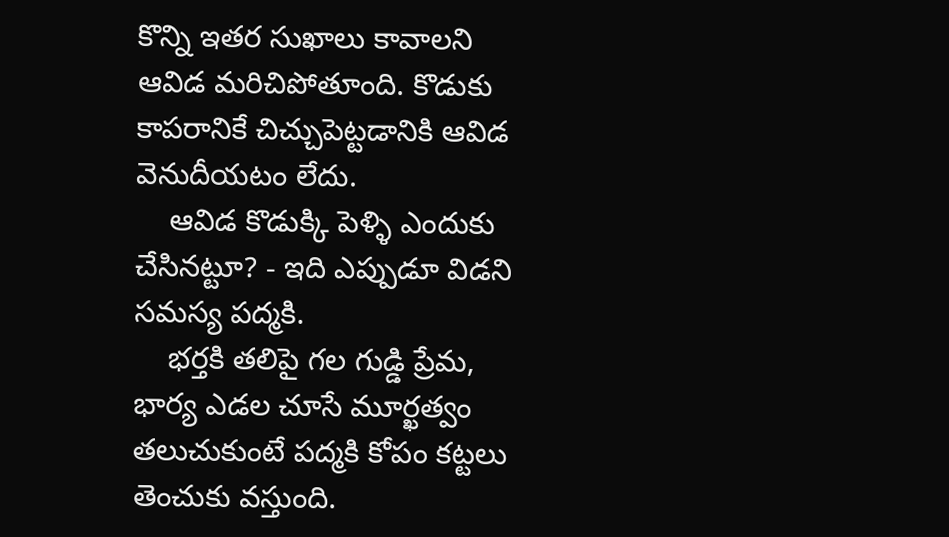కొన్ని ఇతర సుఖాలు కావాలని ఆవిడ మరిచిపోతూంది. కొడుకు కాపరానికే చిచ్చుపెట్టడానికి ఆవిడ వెనుదీయటం లేదు.
    ఆవిడ కొడుక్కి పెళ్ళి ఎందుకు చేసినట్టూ? - ఇది ఎప్పుడూ విడని సమస్య పద్మకి.
    భర్తకి తలిపై గల గుడ్డి ప్రేమ, భార్య ఎడల చూసే మూర్ఖత్వం తలుచుకుంటే పద్మకి కోపం కట్టలు తెంచుకు వస్తుంది.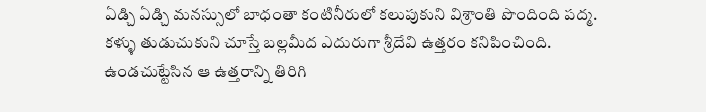ఏడ్చి ఏడ్చి మనస్సులో బాధంతా కంటినీరులో కలుపుకుని విశ్రాంతి పొందింది పద్మ. కళ్ళు తుడుచుకుని చూస్తే బల్లమీద ఎదురుగా శ్రీదేవి ఉత్తరం కనిపించింది. ఉండచుట్టేసిన ఆ ఉత్తరాన్ని తిరిగి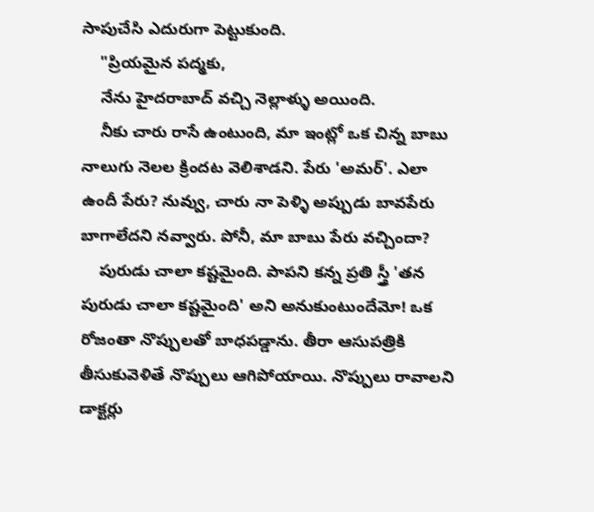సాపుచేసి ఎదురుగా పెట్టుకుంది.
    "ప్రియమైన పద్మకు,
    నేను హైదరాబాద్ వచ్చి నెల్లాళ్ళు అయింది.
    నీకు చారు రాసే ఉంటుంది, మా ఇంట్లో ఒక చిన్న బాబు నాలుగు నెలల క్రిందట వెలిశాడని. పేరు 'అమర్'. ఎలా ఉందీ పేరు? నువ్వు, చారు నా పెళ్ళి అప్పుడు బావపేరు బాగాలేదని నవ్వారు. పోనీ, మా బాబు పేరు వచ్చిందా?
    పురుడు చాలా కష్టమైంది. పాపని కన్న ప్రతి స్త్రీ 'తన పురుడు చాలా కష్టమైంది' అని అనుకుంటుందేమో! ఒక రోజంతా నొప్పులతో బాధపడ్డాను. తీరా ఆసుపత్రికి తీసుకువెళితే నొప్పులు ఆగిపోయాయి. నొప్పులు రావాలని డాక్టర్లు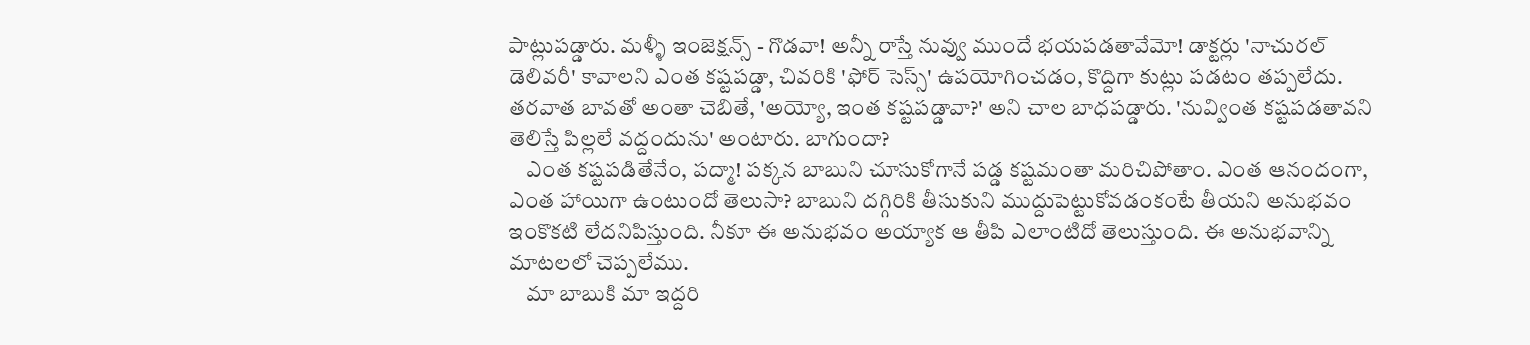పాట్లుపడ్డారు. మళ్ళీ ఇంజెక్షన్స్ - గొడవా! అన్నీ రాస్తే నువ్వు ముందే భయపడతావేమో! డాక్టర్లు 'నాచురల్ డెలివరీ' కావాలని ఎంత కష్టపడ్డా, చివరికి 'ఫోర్ సెస్స్' ఉపయోగించడం, కొద్దిగా కుట్లు పడటం తప్పలేదు. తరవాత బావతో అంతా చెబితే, 'అయ్యో, ఇంత కష్టపడ్డావా?' అని చాల బాధపడ్డారు. 'నువ్వింత కష్టపడతావని తెలిస్తే పిల్లలే వద్దందును' అంటారు. బాగుందా?
    ఎంత కష్టపడితేనేం, పద్మా! పక్కన బాబుని చూసుకోగానే పడ్డ కష్టమంతా మరిచిపోతాం. ఎంత ఆనందంగా, ఎంత హాయిగా ఉంటుందో తెలుసా? బాబుని దగ్గిరికి తీసుకుని ముద్దుపెట్టుకోవడంకంటే తీయని అనుభవం ఇంకొకటి లేదనిపిస్తుంది. నీకూ ఈ అనుభవం అయ్యాక ఆ తీపి ఎలాంటిదో తెలుస్తుంది. ఈ అనుభవాన్ని మాటలలో చెప్పలేము.
    మా బాబుకి మా ఇద్దరి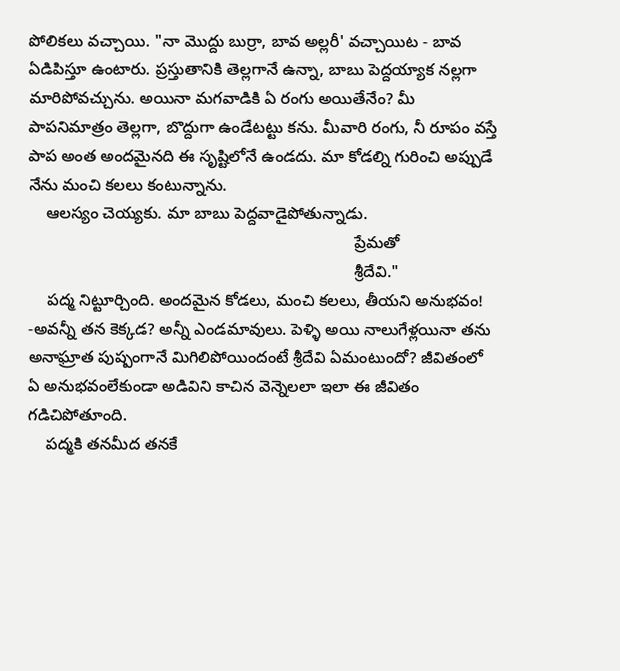పోలికలు వచ్చాయి. "నా మొద్దు బుర్రా, బావ అల్లరీ' వచ్చాయిట - బావ ఏడిపిస్తూ ఉంటారు. ప్రస్తుతానికి తెల్లగానే ఉన్నా, బాబు పెద్దయ్యాక నల్లగా మారిపోవచ్చును. అయినా మగవాడికి ఏ రంగు అయితేనేం? మీ పాపనిమాత్రం తెల్లగా, బొద్దుగా ఉండేటట్టు కను. మీవారి రంగు, నీ రూపం వస్తే పాప అంత అందమైనది ఈ సృష్టిలోనే ఉండదు. మా కోడల్ని గురించి అప్పుడే నేను మంచి కలలు కంటున్నాను.
    ఆలస్యం చెయ్యకు. మా బాబు పెద్దవాడైపోతున్నాడు.
                                                                        ప్రేమతో
                                                                        శ్రీదేవి."
    పద్మ నిట్టూర్చింది. అందమైన కోడలు, మంచి కలలు, తీయని అనుభవం! -అవన్నీ తన కెక్కడ? అన్నీ ఎండమావులు. పెళ్ళి అయి నాలుగేళ్లయినా తను అనాఘ్రాత పుష్పంగానే మిగిలిపోయిందంటే శ్రీదేవి ఏమంటుందో? జీవితంలో ఏ అనుభవంలేకుండా అడివిని కాచిన వెన్నెలలా ఇలా ఈ జీవితం గడిచిపోతూంది.
    పద్మకి తనమీద తనకే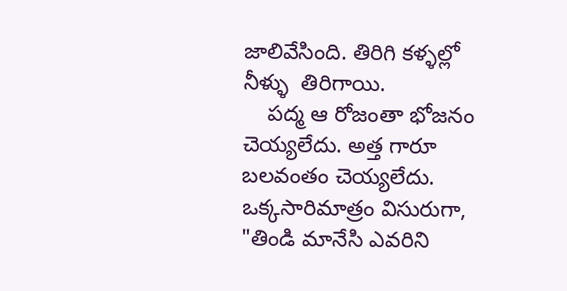జాలివేసింది. తిరిగి కళ్ళల్లో నీళ్ళు  తిరిగాయి.
    పద్మ ఆ రోజంతా భోజనం చెయ్యలేదు. అత్త గారూ బలవంతం చెయ్యలేదు. ఒక్కసారిమాత్రం విసురుగా, "తిండి మానేసి ఎవరిని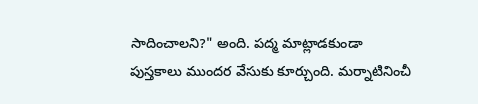సాదించాలని?" అంది. పద్మ మాట్లాడకుండా పుస్తకాలు ముందర వేసుకు కూర్చుంది. మర్నాటినించీ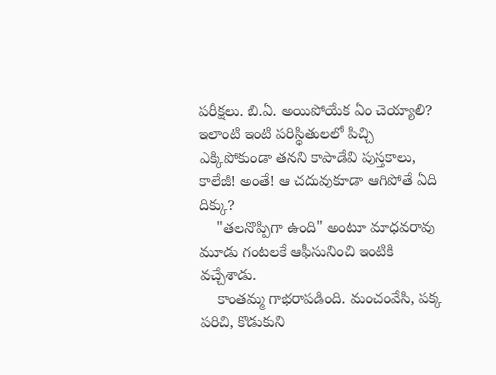పరీక్షలు. బి.ఏ. అయిపోయేక ఏం చెయ్యాలి? ఇలాంటి ఇంటి పరిస్థితులలో పిచ్చి ఎక్కిపోకుండా తనని కాపాడేవి పుస్తకాలు, కాలేజీ! అంతే! ఆ చదువుకూడా ఆగిపోతే ఏది దిక్కు?
    "తలనొప్పిగా ఉంది" అంటూ మాధవరావు మూడు గంటలకే ఆఫీసునించి ఇంటికి వచ్చేశాడు.
    కాంతమ్మ గాభరాపడింది. మంచంవేసి, పక్క పరిచి, కొడుకుని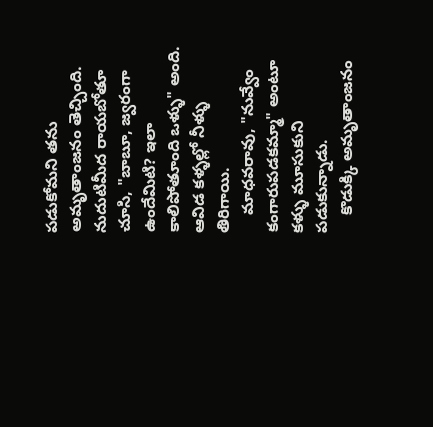పడుకోమని తను అమృతాంజనం తెచ్చింది. నుదుటిమీద రాయబోతూ చూసి, "బాబూ, జ్వరంగా ఉందేమిటి? ఇలా కాలిపోతూంది ఒళ్ళు" అంది. ఆవిడ కళ్ళల్లో నీళ్ళు తిరిగాయి.
    మాధవరావు, "నువ్వేం కంగారుపడకమ్మా" అంటూ కళ్ళు మూసుకుని పడుకున్నాడు.
    కొడుక్కి అమృతాంజనం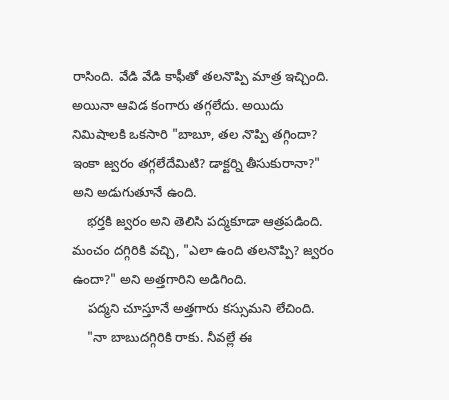రాసింది. వేడి వేడి కాఫీతో తలనొప్పి మాత్ర ఇచ్చింది. అయినా ఆవిడ కంగారు తగ్గలేదు. అయిదు నిమిషాలకి ఒకసారి "బాబూ, తల నొప్పి తగ్గిందా? ఇంకా జ్వరం తగ్గలేదేమిటి? డాక్టర్ని తీసుకురానా?" అని అడుగుతూనే ఉంది.
    భర్తకి జ్వరం అని తెలిసి పద్మకూడా ఆత్రపడింది. మంచం దగ్గిరికి వచ్చి, "ఎలా ఉంది తలనొప్పి? జ్వరం ఉందా?" అని అత్తగారిని అడిగింది.
    పద్మని చూస్తూనే అత్తగారు కస్సుమని లేచింది.
    "నా బాబుదగ్గిరికి రాకు. నీవల్లే ఈ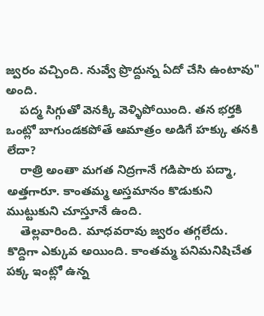జ్వరం వచ్చింది. నువ్వే ప్రొద్దున్న ఏదో చేసి ఉంటావు" అంది.
    పద్మ సిగ్గుతో వెనక్కి వెళ్ళిపోయింది. తన భర్తకి ఒంట్లో బాగుండకపోతే ఆమాత్రం అడిగే హక్కు తనకి లేదా?
    రాత్రి అంతా మగత నిద్రగానే గడిపారు పద్మా, అత్తగారూ. కాంతమ్మ అస్తమానం కొడుకుని ముట్టుకుని చూస్తూనే ఉంది.
    తెల్లవారింది. మాధవరావు జ్వరం తగ్గలేదు. కొద్దిగా ఎక్కువ అయింది. కాంతమ్మ పనిమనిషిచేత పక్క ఇంట్లో ఉన్న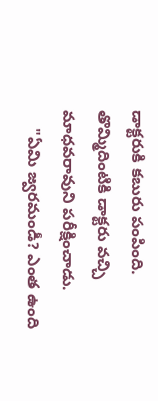డాక్టరుకి కబురు పంపింది. తొమ్మిదింటికి డాక్టరు వచ్చి మాధవరావుని పరీక్షించాడు.
    "ఏమి జ్వరమండీ? ఎంత ఉంది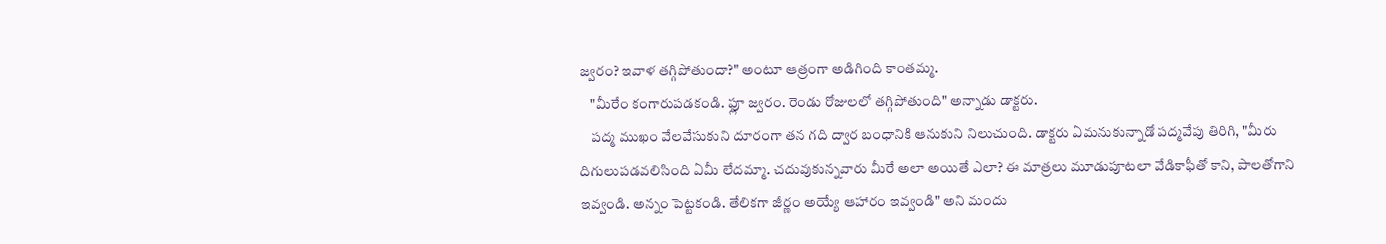జ్వరం? ఇవాళ తగ్గిపోతుందా?" అంటూ ఆత్రంగా అడిగింది కాంతమ్మ.
    "మీరేం కంగారుపడకండి. ఫ్లూ జ్వరం. రెండు రోజులలో తగ్గిపోతుంది" అన్నాడు డాక్టరు.
    పద్మ ముఖం వేలవేసుకుని దూరంగా తన గది ద్వార బంధానికి ఆనుకుని నిలుచుంది. డాక్టరు ఏమనుకున్నాడో పద్మవేపు తిరిగి, "మీరు దిగులుపడవలిసింది ఏమీ లేదమ్మా. చదువుకున్నవారు మీరే అలా అయితే ఎలా? ఈ మాత్రలు మూడుపూటలా వేడికాఫీతో కాని, పాలతోగాని ఇవ్వండి. అన్నం పెట్టకండి. తేలికగా జీర్ణం అయ్యే ఆహారం ఇవ్వండి" అని మందు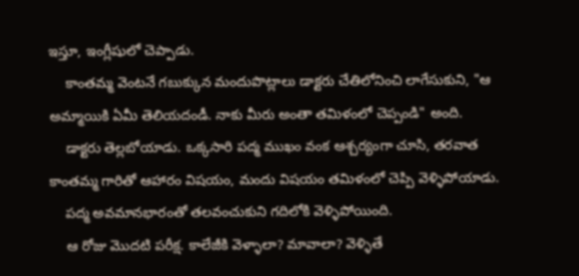ఇస్తూ, ఇంగ్లీషులో చెప్పాడు.
    కాంతమ్మ వెంటనే గబుక్కున మందుపొట్లాలు డాక్టరు చేతిలోనించి లాగేసుకుని, "ఆ అమ్మాయికి ఏమీ తెలియదండీ. నాకు మీరు అంతా తమిళంలో చెప్పండి" అంది.
    డాక్టరు తెల్లబోయాడు. ఒక్కసారి పద్మ ముఖం వంక ఆశ్చర్యంగా చూసి, తరవాత కాంతమ్మ గారితో ఆహారం విషయం, మందు విషయం తమిళంలో చెప్పి వెళ్ళిపోయాడు.
    పద్మ అవమానభారంతో తలవంచుకుని గదిలోకి వెళ్ళిపోయింది.
    ఆ రోజు మొదటి పరీక్ష. కాలేజీకి వెళ్ళాలా? మావాలా? వెళ్ళితే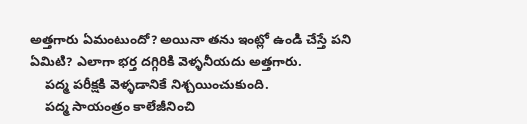అత్తగారు ఏమంటుందో? అయినా తను ఇంట్లో ఉండి చేస్తే పని ఏమిటి? ఎలాగా భర్త దగ్గిరికి వెళ్ళనీయదు అత్తగారు.
    పద్మ పరీక్షకి వెళ్ళడానికే నిశ్చయించుకుంది.
    పద్మ సాయంత్రం కాలేజీనించి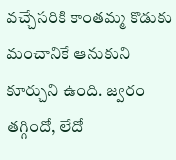వచ్చేసరికి కాంతమ్మ కొడుకు మంచానికే ఆనుకుని కూర్చుని ఉంది. జ్వరం తగ్గిందో, లేదో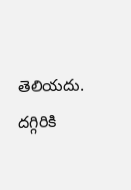తెలియదు. దగ్గిరికి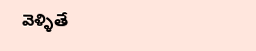వెళ్ళితే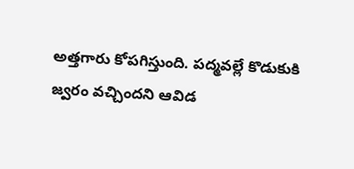అత్తగారు కోపగిస్తుంది. పద్మవల్లే కొడుకుకి జ్వరం వచ్చిందని ఆవిడ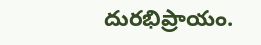దురభిప్రాయం.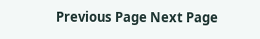Previous Page Next Page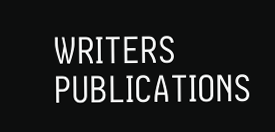WRITERS
PUBLICATIONS